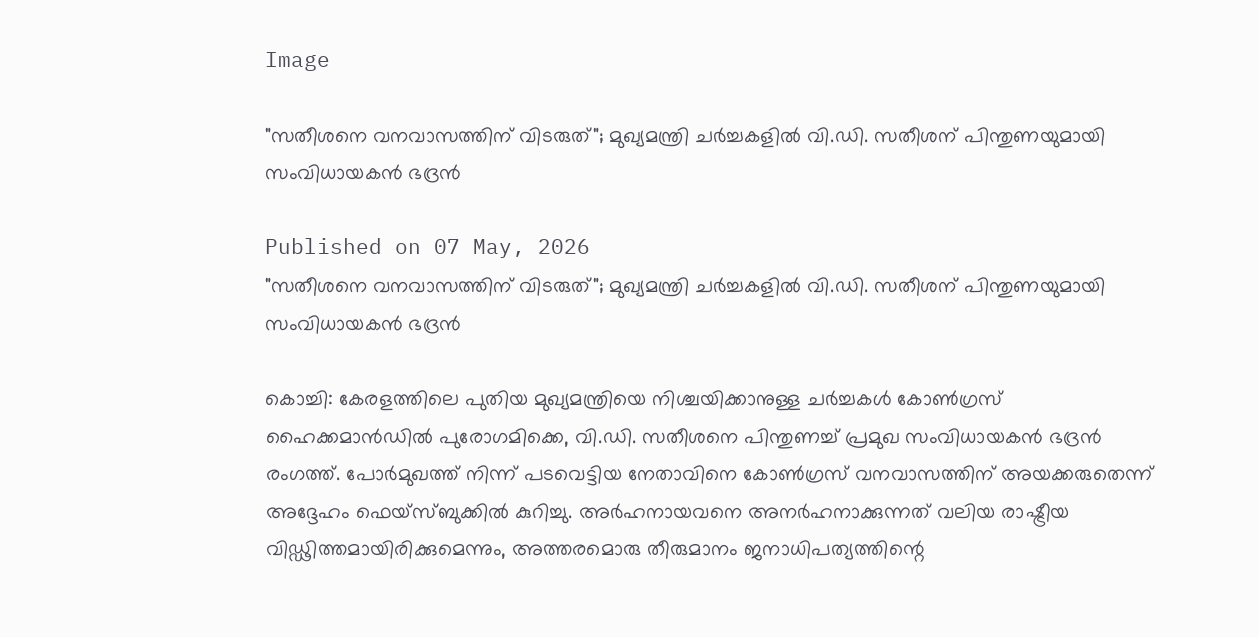Image

"സതീശനെ വനവാസത്തിന് വിടരുത്"; മുഖ്യമന്ത്രി ചർച്ചകളിൽ വി.ഡി. സതീശന് പിന്തുണയുമായി സംവിധായകൻ ഭദ്രൻ

Published on 07 May, 2026
"സതീശനെ വനവാസത്തിന് വിടരുത്"; മുഖ്യമന്ത്രി ചർച്ചകളിൽ വി.ഡി. സതീശന് പിന്തുണയുമായി സംവിധായകൻ ഭദ്രൻ

കൊച്ചി: കേരളത്തിലെ പുതിയ മുഖ്യമന്ത്രിയെ നിശ്ചയിക്കാനുള്ള ചർച്ചകൾ കോൺഗ്രസ് ഹൈക്കമാൻഡിൽ പുരോഗമിക്കെ, വി.ഡി. സതീശനെ പിന്തുണച്ച് പ്രമുഖ സംവിധായകൻ ഭദ്രൻ രംഗത്ത്. പോർമുഖത്ത് നിന്ന് പടവെട്ടിയ നേതാവിനെ കോൺഗ്രസ് വനവാസത്തിന് അയക്കരുതെന്ന് അദ്ദേഹം ഫെയ്‌സ്ബുക്കിൽ കുറിച്ചു. അർഹനായവനെ അനർഹനാക്കുന്നത് വലിയ രാഷ്ട്രീയ വിഡ്ഢിത്തമായിരിക്കുമെന്നും, അത്തരമൊരു തീരുമാനം ജനാധിപത്യത്തിന്റെ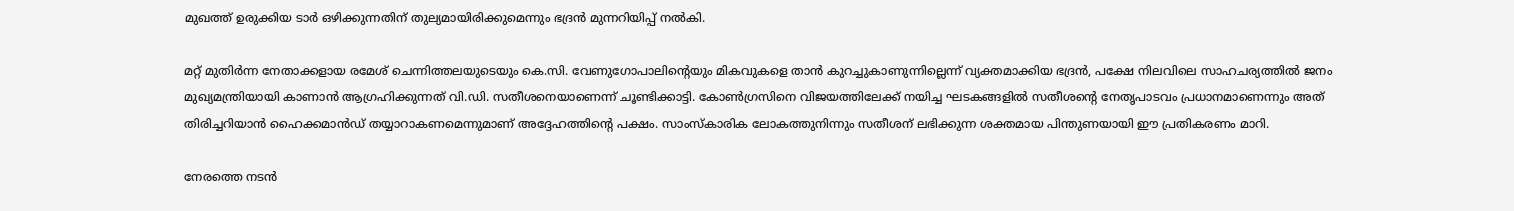മുഖത്ത് ഉരുക്കിയ ടാർ ഒഴിക്കുന്നതിന് തുല്യമായിരിക്കുമെന്നും ഭദ്രൻ മുന്നറിയിപ്പ് നൽകി.

മറ്റ് മുതിർന്ന നേതാക്കളായ രമേശ് ചെന്നിത്തലയുടെയും കെ.സി. വേണുഗോപാലിന്റെയും മികവുകളെ താൻ കുറച്ചുകാണുന്നില്ലെന്ന് വ്യക്തമാക്കിയ ഭദ്രൻ, പക്ഷേ നിലവിലെ സാഹചര്യത്തിൽ ജനം മുഖ്യമന്ത്രിയായി കാണാൻ ആഗ്രഹിക്കുന്നത് വി.ഡി. സതീശനെയാണെന്ന് ചൂണ്ടിക്കാട്ടി. കോൺഗ്രസിനെ വിജയത്തിലേക്ക് നയിച്ച ഘടകങ്ങളിൽ സതീശന്റെ നേതൃപാടവം പ്രധാനമാണെന്നും അത് തിരിച്ചറിയാൻ ഹൈക്കമാൻഡ് തയ്യാറാകണമെന്നുമാണ് അദ്ദേഹത്തിന്റെ പക്ഷം. സാംസ്‌കാരിക ലോകത്തുനിന്നും സതീശന് ലഭിക്കുന്ന ശക്തമായ പിന്തുണയായി ഈ പ്രതികരണം മാറി.

നേരത്തെ നടൻ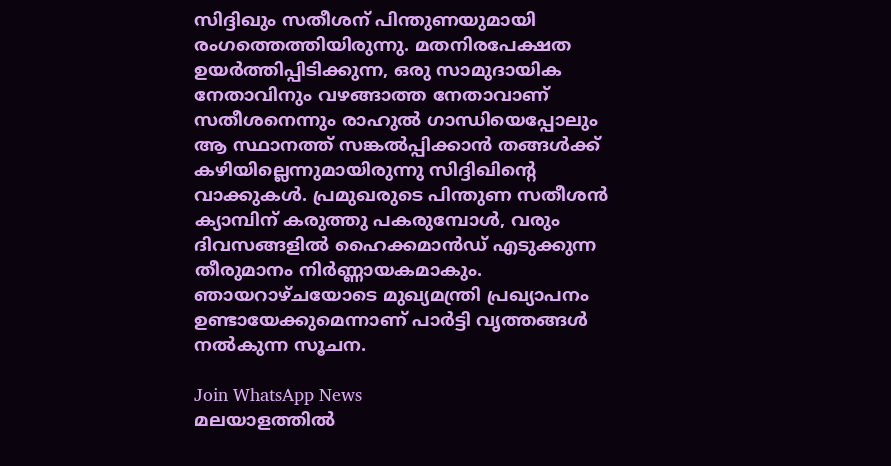സിദ്ദിഖും സതീശന് പിന്തുണയുമായി രംഗത്തെത്തിയിരുന്നു. മതനിരപേക്ഷത ഉയർത്തിപ്പിടിക്കുന്ന, ഒരു സാമുദായിക നേതാവിനും വഴങ്ങാത്ത നേതാവാണ് സതീശനെന്നും രാഹുൽ ഗാന്ധിയെപ്പോലും ആ സ്ഥാനത്ത് സങ്കൽപ്പിക്കാൻ തങ്ങൾക്ക് കഴിയില്ലെന്നുമായിരുന്നു സിദ്ദിഖിന്റെ വാക്കുകൾ. പ്രമുഖരുടെ പിന്തുണ സതീശൻ ക്യാമ്പിന് കരുത്തു പകരുമ്പോൾ, വരും ദിവസങ്ങളിൽ ഹൈക്കമാൻഡ് എടുക്കുന്ന തീരുമാനം നിർണ്ണായകമാകും. ഞായറാഴ്ചയോടെ മുഖ്യമന്ത്രി പ്രഖ്യാപനം ഉണ്ടായേക്കുമെന്നാണ് പാർട്ടി വൃത്തങ്ങൾ നൽകുന്ന സൂചന.

Join WhatsApp News
മലയാളത്തില്‍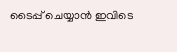ടൈപ്പ് ചെയ്യാന്‍ ഇവിടെ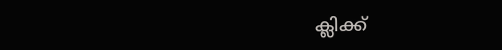ക്ലിക്ക്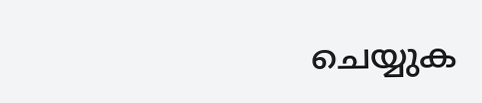ചെയ്യുക